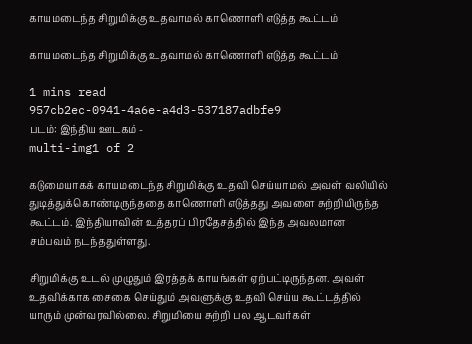காயமடைந்த சிறுமிக்கு உதவாமல் காணொளி எடுத்த கூட்டம்

காயமடைந்த சிறுமிக்கு உதவாமல் காணொளி எடுத்த கூட்டம்

1 mins read
957cb2ec-0941-4a6e-a4d3-537187adbfe9
படம்: இந்திய ஊடகம் -
multi-img1 of 2

கடுமையாகக் காயமடைந்த சிறுமிக்கு உதவி செய்யாமல் அவள் வலியில் துடித்துக்கொண்டிருந்ததை காணொளி எடுத்தது அவளை சுற்றியிருந்த கூட்டம். இந்தியாவின் உத்தரப் பிரதேசத்தில் இந்த அவலமான சம்பவம் நடந்ததுள்ளது.

சிறுமிக்கு உடல் முழுதும் இரத்தக் காயங்கள் ஏற்பட்டிருந்தன. அவள் உதவிக்காக சைகை செய்தும் அவளுக்கு உதவி செய்ய கூட்டத்தில் யாரும் முன்வரவில்லை. சிறுமியை சுற்றி பல ஆடவர்கள்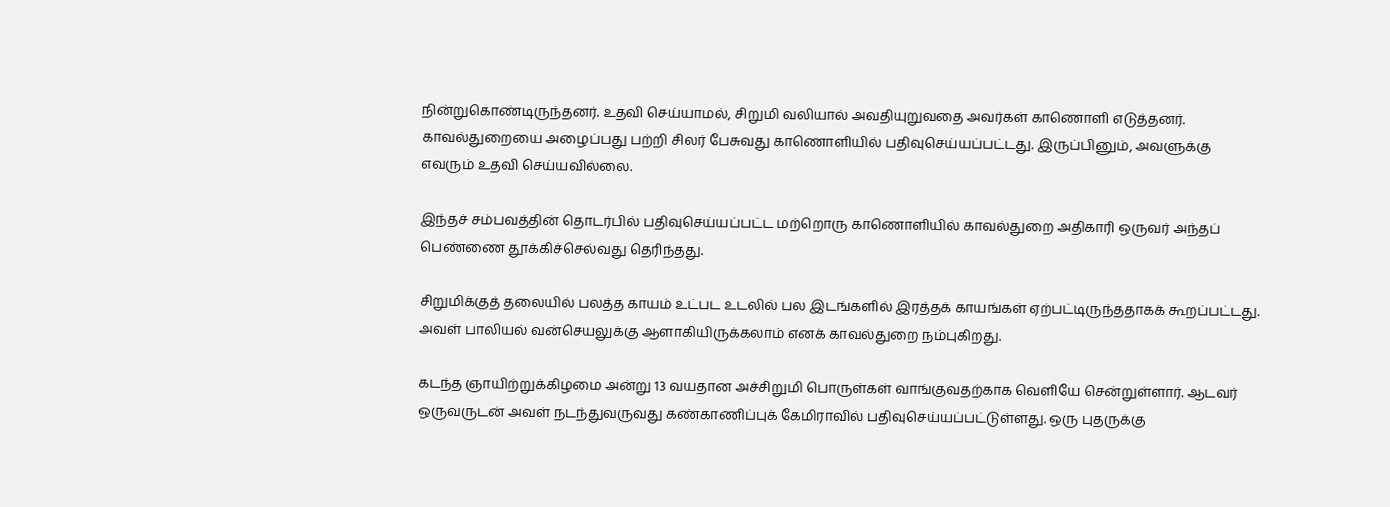நின்றுகொண்டிருந்தனர். உதவி செய்யாமல், சிறுமி வலியால் அவதியுறுவதை அவர்கள் காணொளி எடுத்தனர். காவல்துறையை அழைப்பது பற்றி சிலர் பேசுவது காணொளியில் பதிவுசெய்யப்பட்டது. இருப்பினும், அவளுக்கு எவரும் உதவி செய்யவில்லை.

இந்தச் சம்பவத்தின் தொடர்பில் பதிவுசெய்யப்பட்ட மற்றொரு காணொளியில் காவல்துறை அதிகாரி ஒருவர் அந்தப் பெண்ணை தூக்கிச்செல்வது தெரிந்தது.

சிறுமிக்குத் தலையில் பலத்த காயம் உட்பட உடலில் பல இடங்களில் இரத்தக் காயங்கள் ஏற்பட்டிருந்ததாகக் கூறப்பட்டது. அவள் பாலியல் வன்செயலுக்கு ஆளாகியிருக்கலாம் எனக் காவல்துறை நம்புகிறது.

கடந்த ஞாயிற்றுக்கிழமை அன்று 13 வயதான அச்சிறுமி பொருள்கள் வாங்குவதற்காக வெளியே சென்றுள்ளார். ஆடவர் ஒருவருடன் அவள் நடந்துவருவது கண்காணிப்புக் கேமிராவில் பதிவுசெய்யப்பட்டுள்ளது. ஒரு புதருக்கு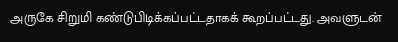அருகே சிறுமி கண்டுபிடிக்கப்பட்டதாகக் கூறப்பட்டது. அவளுடன்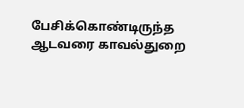பேசிக்கொண்டிருந்த ஆடவரை காவல்துறை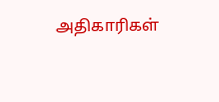அதிகாரிகள்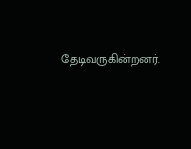தேடிவருகின்றனர்.